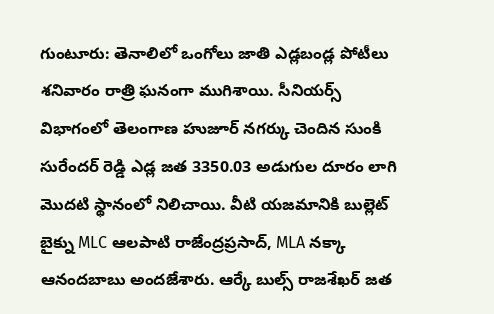గుంటూరు: తెనాలిలో ఒంగోలు జాతి ఎడ్లబండ్ల పోటీలు శనివారం రాత్రి ఘనంగా ముగిశాయి. సీనియర్స్ విభాగంలో తెలంగాణ హుజూర్ నగర్కు చెందిన సుంకి సురేందర్ రెడ్డి ఎడ్ల జత 3350.03 అడుగుల దూరం లాగి మొదటి స్థానంలో నిలిచాయి. వీటి యజమానికి బుల్లెట్ బైక్ను MLC ఆలపాటి రాజేంద్రప్రసాద్, MLA నక్కా ఆనందబాబు అందజేశారు. ఆర్కే బుల్స్ రాజశేఖర్ జత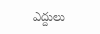ఎద్దులు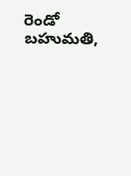రెండో బహుమతి,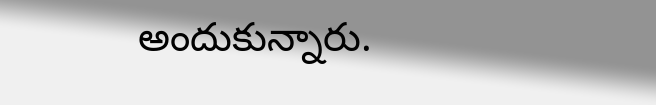అందుకున్నారు.